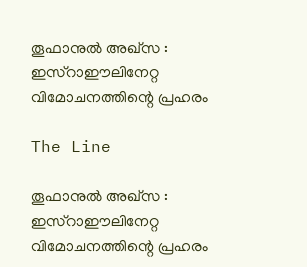തൂഫാനുൽ അഖ്സ : ഇസ്റാഈലിനേറ്റ വിമോചനത്തിന്റെ പ്രഹരം

The Line

തൂഫാനുൽ അഖ്സ : ഇസ്റാഈലിനേറ്റ വിമോചനത്തിന്റെ പ്രഹരം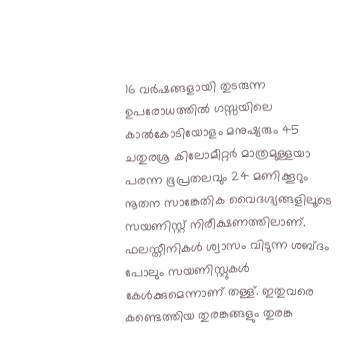16 വർഷങ്ങളായി തുടരുന്ന ഉപരോധത്തിൽ ഗസ്സയിലെ കാൽകോടിയോളം മനുഷ്യരും 45 ചതുരശ്ര കിലോമീറ്റർ മാത്രമുള്ളയാ പരന്ന ഭൂപ്രതലവും 24 മണിക്കൂറും നൂതന സാങ്കേതിക വൈദഗ്ദ്യങ്ങളിലൂടെ സയണിസ്റ്റ് നിരീക്ഷണത്തിലാണ്. ഫലസ്തീനികൾ ശ്വാസം വിടുന്ന ശബ്ദം പോലും സയണിസ്റ്റുകൾ കേൾക്കുമെന്നാണ് തള്ള്. ഇതുവരെ കണ്ടെത്തിയ തുരങ്കങ്ങളും തുരങ്ക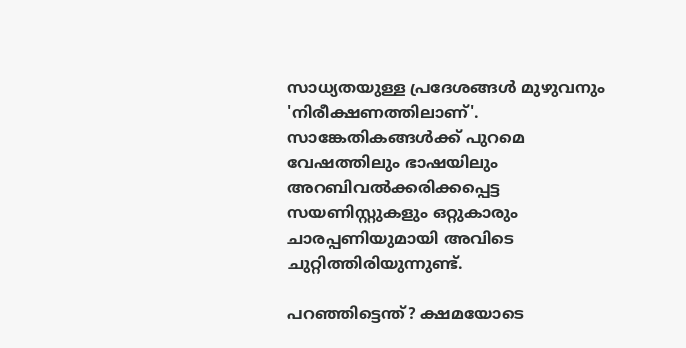സാധ്യതയുള്ള പ്രദേശങ്ങൾ മുഴുവനും 'നിരീക്ഷണത്തിലാണ്'. സാങ്കേതികങ്ങൾക്ക് പുറമെ വേഷത്തിലും ഭാഷയിലും അറബിവൽക്കരിക്കപ്പെട്ട സയണിസ്റ്റുകളും ഒറ്റുകാരും ചാരപ്പണിയുമായി അവിടെ ചുറ്റിത്തിരിയുന്നുണ്ട്.

പറഞ്ഞിട്ടെന്ത്? ക്ഷമയോടെ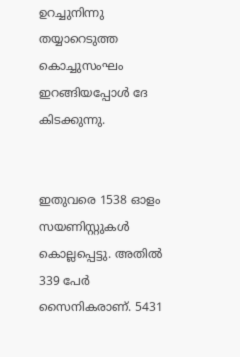ഉറച്ചുനിന്നു തയ്യാറെടുത്ത കൊച്ചുസംഘം ഇറങ്ങിയപ്പോൾ ദേ കിടക്കുന്നു.


ഇതുവരെ 1538 ഓളം സയണിസ്റ്റുകൾ കൊല്ലപ്പെട്ടു. അതിൽ 339 പേർ സൈനികരാണ്. 5431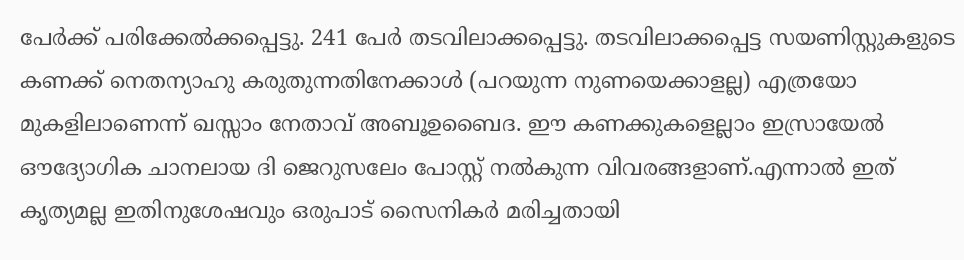പേർക്ക് പരിക്കേൽക്കപ്പെട്ടു. 241 പേർ തടവിലാക്കപ്പെട്ടു. തടവിലാക്കപ്പെട്ട സയണിസ്റ്റുകളുടെ കണക്ക് നെതന്യാഹു കരുതുന്നതിനേക്കാൾ (പറയുന്ന നുണയെക്കാളല്ല) എത്രയോ മുകളിലാണെന്ന് ഖസ്സാം നേതാവ് അബൂഉബൈദ. ഈ കണക്കുകളെല്ലാം ഇസ്രായേൽ ഔദ്യോഗിക ചാനലായ ദി ജെറുസലേം പോസ്റ്റ് നൽകുന്ന വിവരങ്ങളാണ്.എന്നാൽ ഇത് കൃത്യമല്ല ഇതിനുശേഷവും ഒരുപാട് സൈനികർ മരിച്ചതായി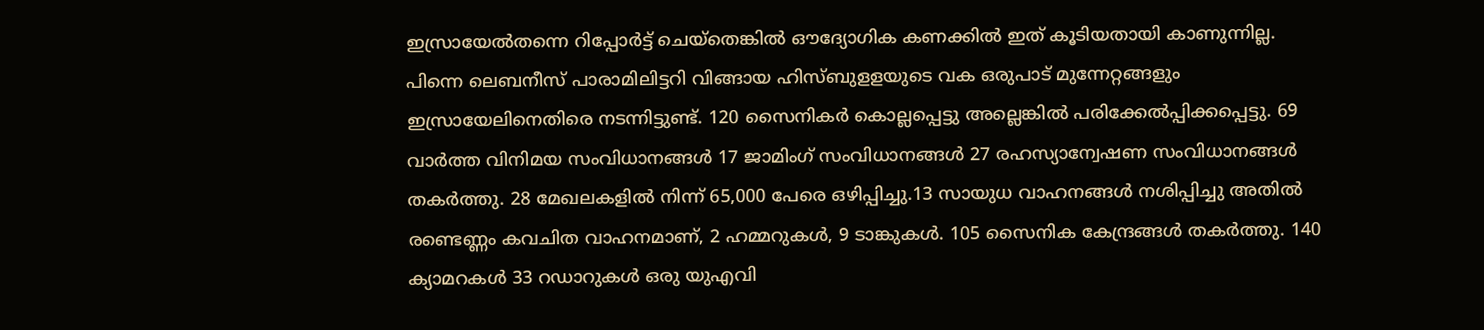ഇസ്രായേൽതന്നെ റിപ്പോർട്ട് ചെയ്തെങ്കിൽ ഔദ്യോഗിക കണക്കിൽ ഇത് കൂടിയതായി കാണുന്നില്ല. പിന്നെ ലെബനീസ് പാരാമിലിട്ടറി വിങ്ങായ ഹിസ്ബുളളയുടെ വക ഒരുപാട് മുന്നേറ്റങ്ങളും ഇസ്രായേലിനെതിരെ നടന്നിട്ടുണ്ട്. 120 സൈനികർ കൊല്ലപ്പെട്ടു അല്ലെങ്കിൽ പരിക്കേൽപ്പിക്കപ്പെട്ടു. 69 വാർത്ത വിനിമയ സംവിധാനങ്ങൾ 17 ജാമിംഗ് സംവിധാനങ്ങൾ 27 രഹസ്യാന്വേഷണ സംവിധാനങ്ങൾ തകർത്തു. 28 മേഖലകളിൽ നിന്ന് 65,000 പേരെ ഒഴിപ്പിച്ചു.13 സായുധ വാഹനങ്ങൾ നശിപ്പിച്ചു അതിൽ രണ്ടെണ്ണം കവചിത വാഹനമാണ്, 2 ഹമ്മറുകൾ, 9 ടാങ്കുകൾ. 105 സൈനിക കേന്ദ്രങ്ങൾ തകർത്തു. 140 ക്യാമറകൾ 33 റഡാറുകൾ ഒരു യുഎവി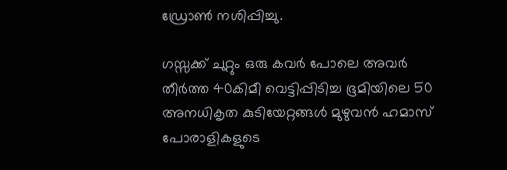ഡ്രോൺ നശിപ്പിച്ചു.

ഗസ്സക്ക് ചുറ്റും ഒരു കവർ പോലെ അവർ തീർത്ത 40കിമീ വെട്ടിപ്പിടിച്ച ഭൂമിയിലെ 50 അനധികൃത കുടിയേറ്റങ്ങൾ മുഴുവൻ ഹമാസ് പോരാളികളുടെ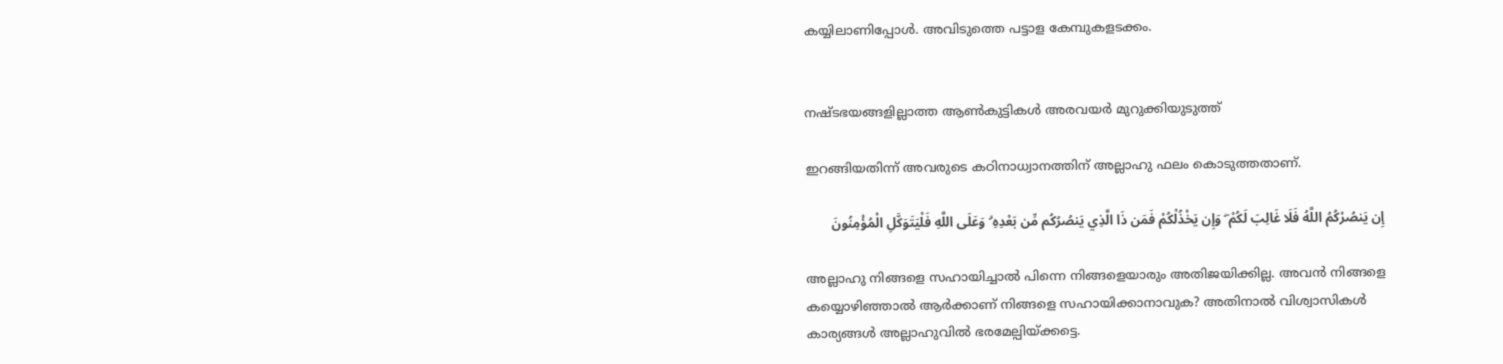കയ്യിലാണിപ്പോൾ. അവിടുത്തെ പട്ടാള കേമ്പുകളടക്കം.


നഷ്ടഭയങ്ങളില്ലാത്ത ആൺകുട്ടികൾ അരവയർ മുറുക്കിയുടുത്ത്

ഇറങ്ങിയതിന്ന് അവരുടെ കഠിനാധ്വാനത്തിന് അല്ലാഹു ഫലം കൊടുത്തതാണ്.

إِن يَنصُرْكُمُ اللَّهُ فَلَا غَالِبَ لَكُمْ ۖ وَإِن يَخْذُلْكُمْ فَمَن ذَا الَّذِي يَنصُرُكُم مِّن بَعْدِهِ ۗ وَعَلَى اللَّهِ فَلْيَتَوَكَّلِ الْمُؤْمِنُونَ

അല്ലാഹു നിങ്ങളെ സഹായിച്ചാൽ പിന്നെ നിങ്ങളെയാരും അതിജയിക്കില്ല. അവൻ നിങ്ങളെ കയ്യൊഴിഞ്ഞാൽ ആർക്കാണ് നിങ്ങളെ സഹായിക്കാനാവുക? അതിനാൽ വിശ്വാസികൾ കാര്യങ്ങൾ അല്ലാഹുവിൽ ഭരമേല്പിയ്ക്കട്ടെ.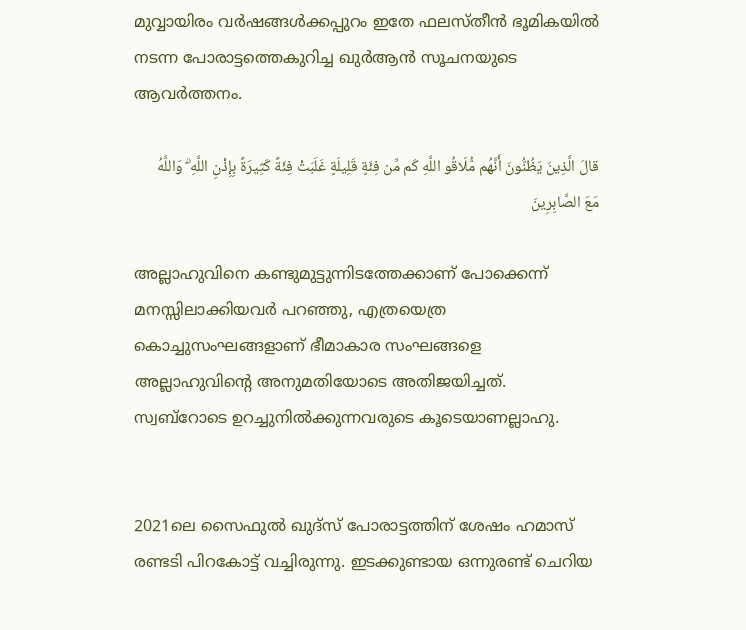മുവ്വായിരം വർഷങ്ങൾക്കപ്പുറം ഇതേ ഫലസ്തീൻ ഭൂമികയിൽ നടന്ന പോരാട്ടത്തെകുറിച്ച ഖുർആൻ സൂചനയുടെ ആവർത്തനം.

قالَ الَّذِينَ يَظُنُّونَ أَنَّهُم مُّلَاقُو اللَّهِ كَم مِّن فِئَةٍ قَلِيلَةٍ غَلَبَتْ فِئَةً كَثِيرَةً بِإِذْنِ اللَّهِ ۗ وَاللَّهُ مَعَ الصَّابِرِينَ

അല്ലാഹുവിനെ കണ്ടുമുട്ടുന്നിടത്തേക്കാണ് പോക്കെന്ന് മനസ്സിലാക്കിയവർ പറഞ്ഞു, എത്രയെത്ര കൊച്ചുസംഘങ്ങളാണ് ഭീമാകാര സംഘങ്ങളെ അല്ലാഹുവിന്റെ അനുമതിയോടെ അതിജയിച്ചത്. സ്വബ്‌റോടെ ഉറച്ചുനിൽക്കുന്നവരുടെ കൂടെയാണല്ലാഹു.


2021ലെ സൈഫുൽ ഖുദ്‌സ് പോരാട്ടത്തിന് ശേഷം ഹമാസ് രണ്ടടി പിറകോട്ട് വച്ചിരുന്നു. ഇടക്കുണ്ടായ ഒന്നുരണ്ട് ചെറിയ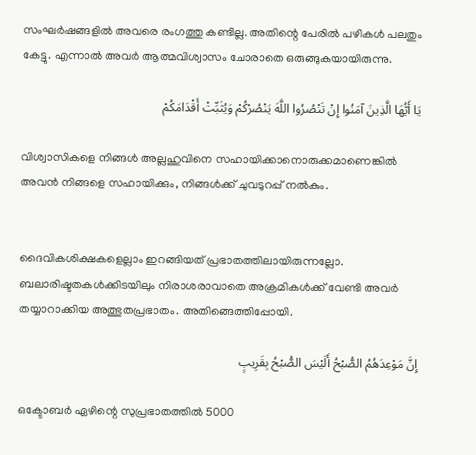സംഘർഷങ്ങളിൽ അവരെ രംഗത്തു കണ്ടില്ല. അതിന്റെ പേരിൽ പഴികൾ പലതും കേട്ടു. എന്നാൽ അവർ ആത്മവിശ്വാസം ചോരാതെ ഒരുങ്ങുകയായിരുന്നു.

يَا أَيُّهَا الَّذِينَ آمَنُوا إِنْ تَنْصُرُوا اللَّهَ يَنْصُرْكُمْ وَيُثَبِّتْ أَقْدَامَكُمْ

വിശ്വാസികളെ നിങ്ങൾ അല്ലഹുവിനെ സഹായിക്കാനൊരുക്കമാണെങ്കിൽ അവൻ നിങ്ങളെ സഹായിക്കും, നിങ്ങൾക്ക് ചുവടുറപ്പ് നൽകും.


ദൈവികശിക്ഷകളെല്ലാം ഇറങ്ങിയത് പ്രഭാതത്തിലായിരുന്നല്ലോ. ബലാരിഷ്ടതകൾക്കിടയിലും നിരാശരാവാതെ അക്രമികൾക്ക് വേണ്ടി അവർ തയ്യാറാക്കിയ അത്ഭുതപ്രഭാതം. അതിങ്ങെത്തിപ്പോയി.

إِنَّ مَوْعِدَهُمُ الصُّبْحُ أَلَيْسَ الصُّبْحُ بِقَرِيبٍ

ഒക്ടോബർ ഏഴിന്റെ സുപ്രഭാതത്തിൽ 5000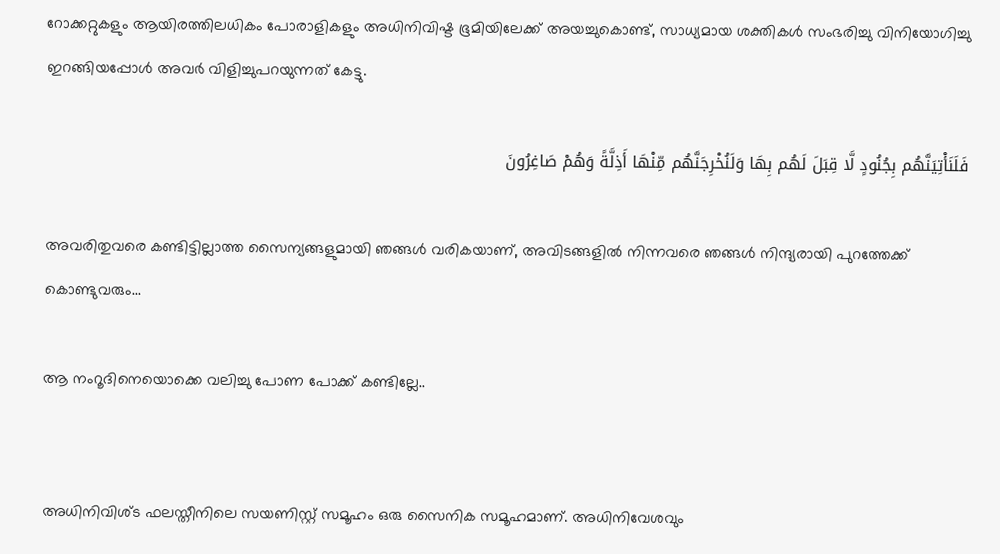റോക്കറ്റുകളും ആയിരത്തിലധികം പോരാളികളും അധിനിവിഷ്ട ഭൂമിയിലേക്ക് അയച്ചുകൊണ്ട്, സാധ്യമായ ശക്തികൾ സംഭരിച്ചു വിനിയോഗിച്ചു ഇറങ്ങിയപ്പോൾ അവർ വിളിച്ചുപറയുന്നത് കേട്ടു.

فَلَنَأْتِيَنَّهُم بِجُنُودٍ لَّا قِبَلَ لَهُم بِهَا وَلَنُخْرِجَنَّهُم مِّنْهَا أَذِلَّةً وَهُمْ صَاغِرُونَ

അവരിതുവരെ കണ്ടിട്ടില്ലാത്ത സൈന്യങ്ങളുമായി ഞങ്ങൾ വരികയാണ്, അവിടങ്ങളിൽ നിന്നവരെ ഞങ്ങൾ നിന്ദ്യരായി പുറത്തേക്ക് കൊണ്ടുവരും...

ആ നംറൂദിനെയൊക്കെ വലിച്ചു പോണ പോക്ക് കണ്ടില്ലേ..


അധിനിവിശ്ട ഫലസ്തീനിലെ സയണിസ്റ്റ് സമൂഹം ഒരു സൈനിക സമൂഹമാണ്. അധിനിവേശവും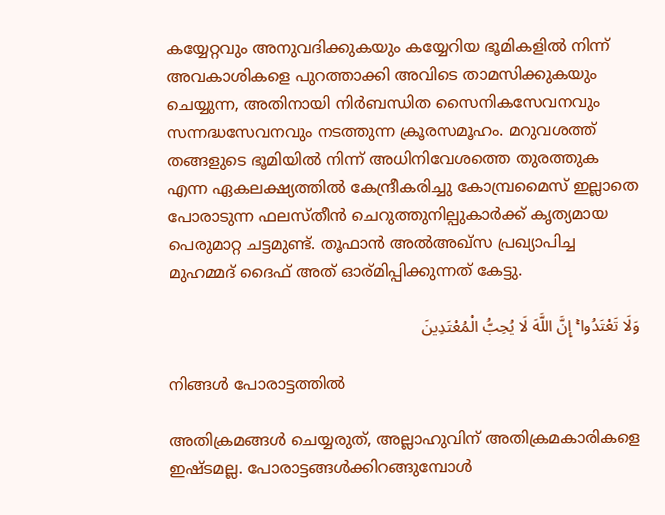കയ്യേറ്റവും അനുവദിക്കുകയും കയ്യേറിയ ഭൂമികളിൽ നിന്ന് അവകാശികളെ പുറത്താക്കി അവിടെ താമസിക്കുകയും ചെയ്യുന്ന, അതിനായി നിർബന്ധിത സൈനികസേവനവും സന്നദ്ധസേവനവും നടത്തുന്ന ക്രൂരസമൂഹം. മറുവശത്ത് തങ്ങളുടെ ഭൂമിയിൽ നിന്ന് അധിനിവേശത്തെ തുരത്തുക എന്ന ഏകലക്ഷ്യത്തിൽ കേന്ദ്രീകരിച്ചു കോമ്പ്രമൈസ് ഇല്ലാതെ പോരാടുന്ന ഫലസ്തീൻ ചെറുത്തുനില്പുകാർക്ക് കൃത്യമായ പെരുമാറ്റ ചട്ടമുണ്ട്. തൂഫാൻ അൽഅഖ്‌സ പ്രഖ്യാപിച്ച മുഹമ്മദ് ദൈഫ് അത് ഓര്മിപ്പിക്കുന്നത് കേട്ടു.

وَلَا تَعْتَدُوا ۚ إِنَّ اللَّهَ لَا يُحِبُّ الْمُعْتَدِينَ

നിങ്ങൾ പോരാട്ടത്തിൽ

അതിക്രമങ്ങൾ ചെയ്യരുത്, അല്ലാഹുവിന് അതിക്രമകാരികളെ ഇഷ്ടമല്ല. പോരാട്ടങ്ങൾക്കിറങ്ങുമ്പോൾ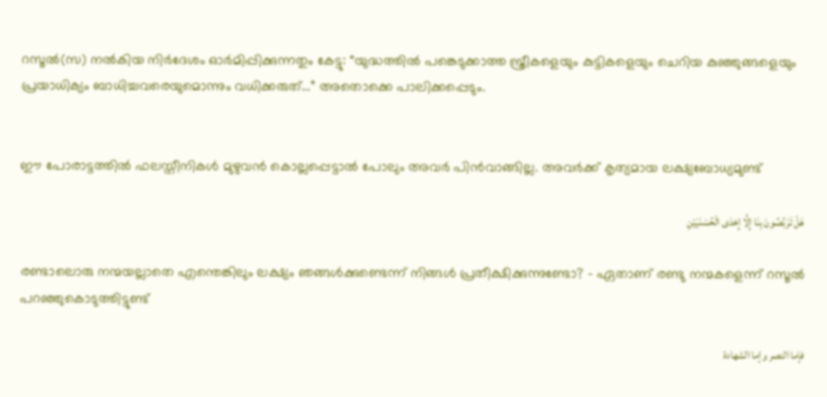റസൂൽ(സ) നൽകിയ നിർദേശം ഓർമിപ്പിക്കുന്നതും കേട്ടു: “യുദ്ധത്തിൽ പങ്കെടുക്കാത്ത സ്ത്രീകളെയും കുട്ടികളെയും ചെറിയ കുഞ്ഞുങ്ങളെയും പ്രയാധിക്യം ബാധിച്ചവരെയുമൊന്നും വധിക്കരുത്...” അതൊക്കെ പാലിക്കപ്പെടും.


ഈ പോരാട്ടത്തിൽ ഫലസ്തീനികൾ മുഴുവൻ കൊല്ലപ്പെട്ടാൽ പോലും അവർ പിൻവാങ്ങില്ല. അവർക്ക് കൃത്യമായ ലക്ഷ്യബോധ്യമുണ്ട്

هَلْ تَرَبَّصُونَ بِنَا إِلَّا إِحْدَى الْحُسْنَيَيْنِ

രണ്ടാലൊരു നന്മയല്ലാതെ എന്തെങ്കിലും ലക്ഷ്യം ഞങ്ങൾക്കുണ്ടെന്ന് നിങ്ങൾ പ്രതീക്ഷിക്കുന്നുണ്ടോ? - ഏതാണ് രണ്ടു നന്മകളെന്ന് റസൂൽ പറഞ്ഞുകൊടുത്തിട്ടുണ്ട്

فإما النصر وإما الشهادة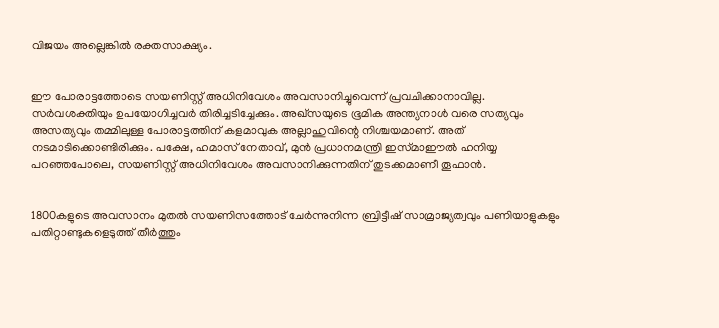വിജയം അല്ലെങ്കിൽ രക്തസാക്ഷ്യം.


ഈ പോരാട്ടത്തോടെ സയണിസ്റ്റ് അധിനിവേശം അവസാനിച്ചുവെന്ന് പ്രവചിക്കാനാവില്ല. സർവശക്തിയും ഉപയോഗിച്ചവർ തിരിച്ചടിച്ചേക്കും. അഖ്‌സയുടെ ഭൂമിക അന്ത്യനാൾ വരെ സത്യവും അസത്യവും തമ്മിലുള്ള പോരാട്ടത്തിന് കളമാവുക അല്ലാഹുവിന്റെ നിശ്ചയമാണ്. അത് നടമാടിക്കൊണ്ടിരിക്കും. പക്ഷേ, ഹമാസ് നേതാവ്, മുൻ പ്രധാനമന്ത്രി ഇസ്‍മാഈൽ ഹനിയ്യ പറഞ്ഞപോലെ, സയണിസ്റ്റ് അധിനിവേശം അവസാനിക്കുന്നതിന് തുടക്കമാണീ തൂഫാൻ.


1800കളുടെ അവസാനം മുതൽ സയണിസത്തോട് ചേർന്നുനിന്ന ബ്രിട്ടീഷ് സാമ്രാജ്യത്വവും പണിയാളുകളും പതിറ്റാണ്ടുകളെടുത്ത് തീർത്തും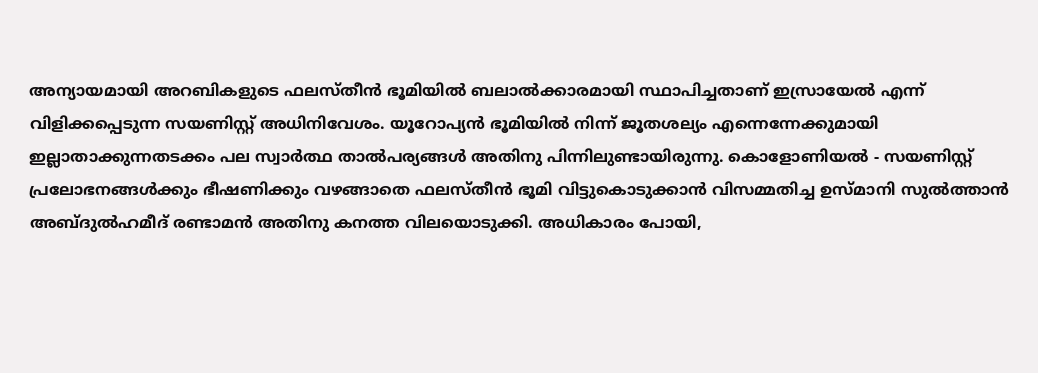അന്യായമായി അറബികളുടെ ഫലസ്തീൻ ഭൂമിയിൽ ബലാൽക്കാരമായി സ്ഥാപിച്ചതാണ് ഇസ്രായേൽ എന്ന് വിളിക്കപ്പെടുന്ന സയണിസ്റ്റ് അധിനിവേശം. യൂറോപ്യൻ ഭൂമിയിൽ നിന്ന് ജൂതശല്യം എന്നെന്നേക്കുമായി ഇല്ലാതാക്കുന്നതടക്കം പല സ്വാർത്ഥ താൽപര്യങ്ങൾ അതിനു പിന്നിലുണ്ടായിരുന്നു. കൊളോണിയൽ - സയണിസ്റ്റ് പ്രലോഭനങ്ങൾക്കും ഭീഷണിക്കും വഴങ്ങാതെ ഫലസ്തീൻ ഭൂമി വിട്ടുകൊടുക്കാൻ വിസമ്മതിച്ച ഉസ്മാനി സുൽത്താൻ അബ്ദുൽഹമീദ് രണ്ടാമൻ അതിനു കനത്ത വിലയൊടുക്കി. അധികാരം പോയി,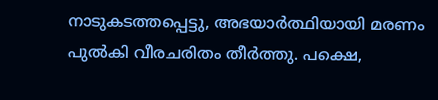നാടുകടത്തപ്പെട്ടു, അഭയാർത്ഥിയായി മരണം പുൽകി വീരചരിതം തീർത്തു. പക്ഷെ,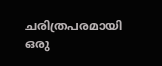ചരിത്രപരമായി ഒരു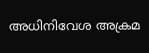അധിനിവേശ അക്രമ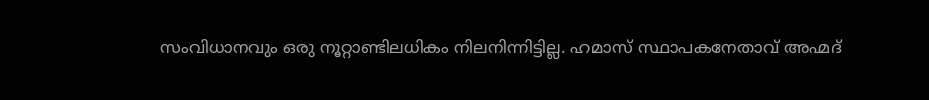സംവിധാനവും ഒരു നൂറ്റാണ്ടിലധികം നിലനിന്നിട്ടില്ല. ഹമാസ് സ്ഥാപകനേതാവ് അഹ്മദ്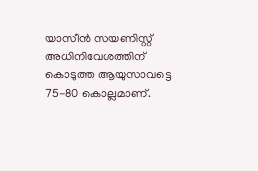യാസീൻ സയണിസ്റ്റ് അധിനിവേശത്തിന് കൊടുത്ത ആയുസാവട്ടെ 75-80 കൊല്ലമാണ്.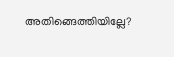അതിങ്ങെത്തിയില്ലേ?